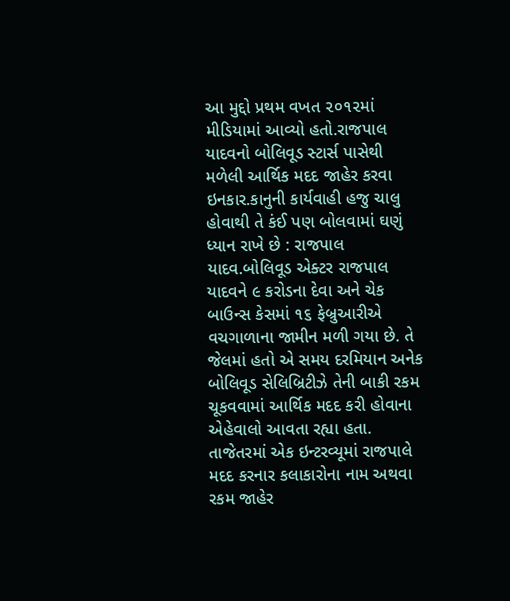આ મુદ્દો પ્રથમ વખત ૨૦૧૨માં મીડિયામાં આવ્યો હતો.રાજપાલ યાદવનો બોલિવૂડ સ્ટાર્સ પાસેથી મળેલી આર્થિક મદદ જાહેર કરવા ઇનકાર.કાનુની કાર્યવાહી હજુ ચાલુ હોવાથી તે કંઈ પણ બોલવામાં ઘણું ધ્યાન રાખે છે : રાજપાલ યાદવ.બોલિવૂડ એક્ટર રાજપાલ યાદવને ૯ કરોડના દેવા અને ચેક બાઉન્સ કેસમાં ૧૬ ફેબ્રુઆરીએ વચગાળાના જામીન મળી ગયા છે. તે જેલમાં હતો એ સમય દરમિયાન અનેક બોલિવૂડ સેલિબ્રિટીઝે તેની બાકી રકમ ચૂકવવામાં આર્થિક મદદ કરી હોવાના એહેવાલો આવતા રહ્યા હતા. તાજેતરમાં એક ઇન્ટરવ્યૂમાં રાજપાલે મદદ કરનાર કલાકારોના નામ અથવા રકમ જાહેર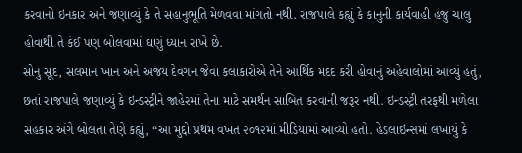કરવાનો ઇનકાર અને જણાવ્યું કે તે સહાનુભૂતિ મેળવવા માંગતો નથી. રાજપાલે કહ્યું કે કાનુની કાર્યવાહી હજુ ચાલુ હોવાથી તે કંઈ પણ બોલવામાં ઘણું ધ્યાન રાખે છે.
સોનુ સૂદ, સલમાન ખાન અને અજય દેવગન જેવા કલાકારોએ તેને આર્થિક મદદ કરી હોવાનું અહેવાલોમાં આવ્યું હતું, છતાં રાજપાલે જણાવ્યું કે ઇન્ડસ્ટ્રીને જાહેરમાં તેના માટે સમર્થન સાબિત કરવાની જરૂર નથી. ઇન્ડસ્ટ્રી તરફથી મળેલા સહકાર અંગે બોલતા તેણે કહ્યું, “આ મુદ્દો પ્રથમ વખત ૨૦૧૨માં મીડિયામાં આવ્યો હતો. હેડલાઇન્સમાં લખાયું કે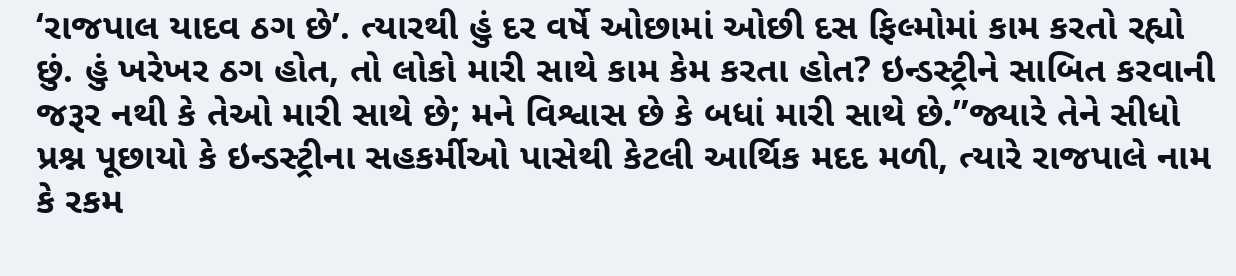‘રાજપાલ યાદવ ઠગ છે’. ત્યારથી હું દર વર્ષે ઓછામાં ઓછી દસ ફિલ્મોમાં કામ કરતો રહ્યો છું. હું ખરેખર ઠગ હોત, તો લોકો મારી સાથે કામ કેમ કરતા હોત? ઇન્ડસ્ટ્રીને સાબિત કરવાની જરૂર નથી કે તેઓ મારી સાથે છે; મને વિશ્વાસ છે કે બધાં મારી સાથે છે.”જ્યારે તેને સીધો પ્રશ્ન પૂછાયો કે ઇન્ડસ્ટ્રીના સહકર્મીઓ પાસેથી કેટલી આર્થિક મદદ મળી, ત્યારે રાજપાલે નામ કે રકમ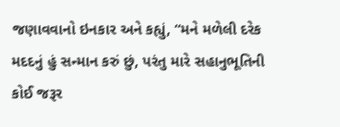જણાવવાનો ઇનકાર અને કહ્યું, “મને મળેલી દરેક મદદનું હું સન્માન કરું છું, પરંતુ મારે સહાનુભૂતિની કોઈ જરૂર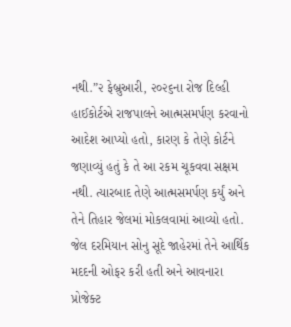નથી.”૨ ફેબ્રુઆરી, ૨૦૨૬ના રોજ દિલ્હી હાઈકોર્ટએ રાજપાલને આત્મસમર્પણ કરવાનો આદેશ આપ્યો હતો, કારણ કે તેણે કોર્ટને જણાવ્યું હતું કે તે આ રકમ ચૂકવવા સક્ષમ નથી. ત્યારબાદ તેણે આત્મસમર્પણ કર્યું અને તેને તિહાર જેલમાં મોકલવામાં આવ્યો હતો. જેલ દરમિયાન સોનુ સૂદે જાહેરમાં તેને આર્થિક મદદની ઓફર કરી હતી અને આવનારા પ્રોજેક્ટ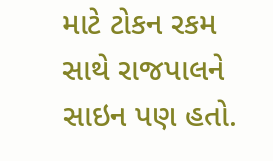માટે ટોકન રકમ સાથે રાજપાલને સાઇન પણ હતો.